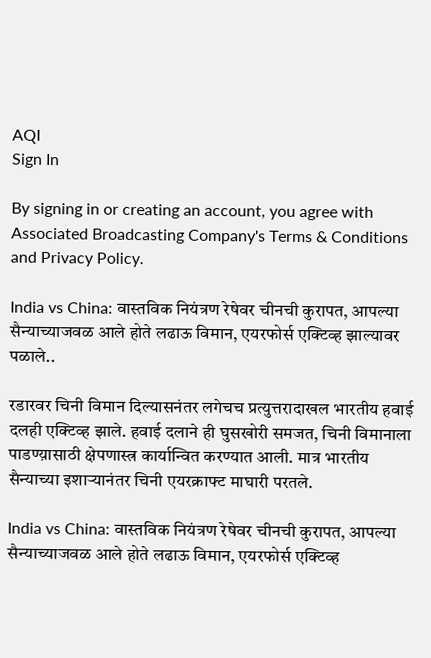AQI
Sign In

By signing in or creating an account, you agree with Associated Broadcasting Company's Terms & Conditions and Privacy Policy.

India vs China: वास्तविक नियंत्रण रेषेवर चीनची कुरापत, आपल्या सैन्याच्याजवळ आले होते लढाऊ विमान, एयरफोर्स एक्टिव्ह झाल्यावर पळाले..

रडारवर चिनी विमान दिल्यासनंतर लगेचच प्रत्युत्तरादाखल भारतीय हवाई दलही एक्टिव्ह झाले. हवाई दलाने ही घुसखोरी समजत, चिनी विमानाला पाडण्य़ासाठी क्षेपणास्त्र कार्यान्वित करण्यात आली. मात्र भारतीय सैन्याच्या इशाऱ्यानंतर चिनी एयरक्राफ्ट माघारी परतले.

India vs China: वास्तविक नियंत्रण रेषेवर चीनची कुरापत, आपल्या सैन्याच्याजवळ आले होते लढाऊ विमान, एयरफोर्स एक्टिव्ह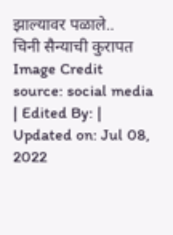झाल्यावर पळाले..
चिनी सैन्याची कुरापत Image Credit source: social media
| Edited By: | Updated on: Jul 08, 2022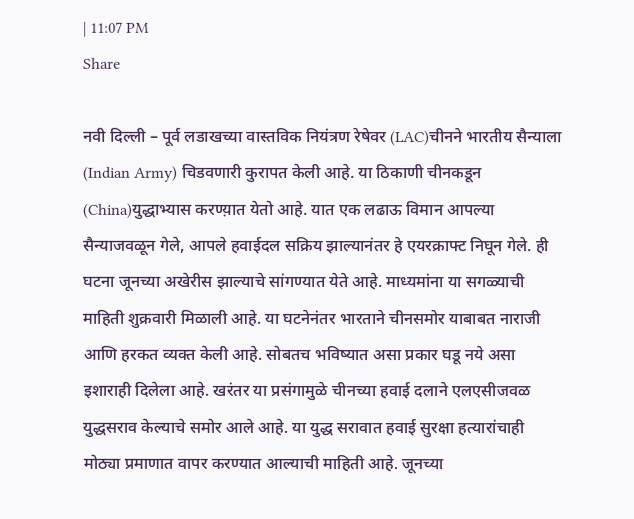| 11:07 PM
Share

नवी दिल्ली – पूर्व लडाखच्या वास्तविक नियंत्रण रेषेवर (LAC)चीनने भारतीय सैन्याला (Indian Army) चिडवणारी कुरापत केली आहे. या ठिकाणी चीनकडून (China)युद्धाभ्यास करण्य़ात येतो आहे. यात एक लढाऊ विमान आपल्या सैन्याजवळून गेले, आपले हवाईदल सक्रिय झाल्यानंतर हे एयरक्राफ्ट निघून गेले. ही घटना जूनच्या अखेरीस झाल्याचे सांगण्यात येते आहे. माध्यमांना या सगळ्याची माहिती शुक्रवारी मिळाली आहे. या घटनेनंतर भारताने चीनसमोर याबाबत नाराजी आणि हरकत व्यक्त केली आहे. सोबतच भविष्यात असा प्रकार घडू नये असा इशाराही दिलेला आहे. खरंतर या प्रसंगामुळे चीनच्या हवाई दलाने एलएसीजवळ युद्धसराव केल्याचे समोर आले आहे. या युद्ध सरावात हवाई सुरक्षा हत्यारांचाही मोठ्या प्रमाणात वापर करण्यात आल्याची माहिती आहे. जूनच्या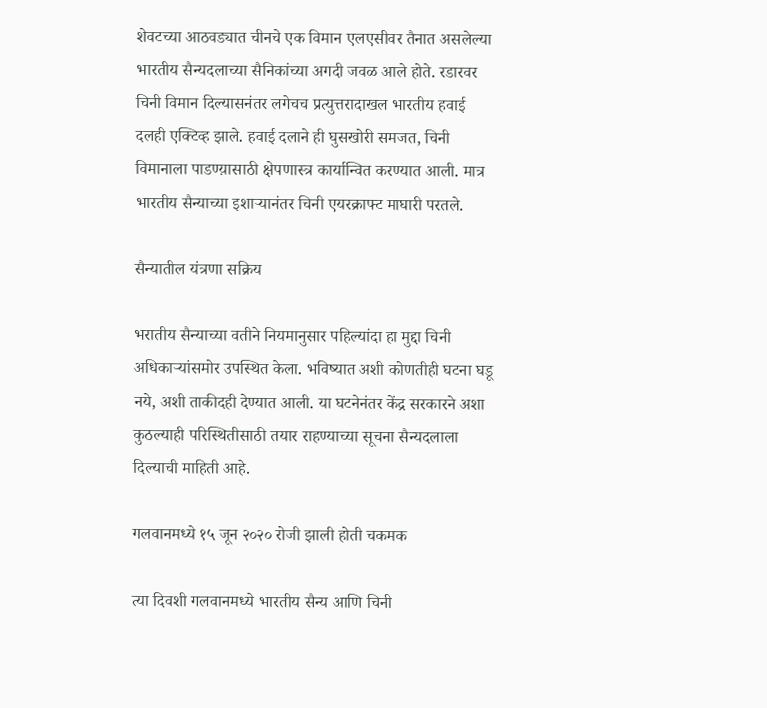शेवटच्या आठवड्यात चीनचे एक विमान एलएसीवर तैनात असलेल्या भारतीय सैन्यदलाच्या सैनिकांच्या अगदी जवळ आले होते. रडारवर चिनी विमान दिल्यासनंतर लगेचच प्रत्युत्तरादाखल भारतीय हवाई दलही एक्टिव्ह झाले. हवाई दलाने ही घुसखोरी समजत, चिनी विमानाला पाडण्य़ासाठी क्षेपणास्त्र कार्यान्वित करण्यात आली. मात्र भारतीय सैन्याच्या इशाऱ्यानंतर चिनी एयरक्राफ्ट माघारी परतले.

सैन्यातील यंत्रणा सक्रिय

भरातीय सैन्याच्या वतीने नियमानुसार पहिल्यांदा हा मुद्दा चिनी अधिकाऱ्यांसमोर उपस्थित केला. भविष्यात अशी कोणतीही घटना घडू नये, अशी ताकीदही देण्यात आली. या घटनेनंतर केंद्र सरकारने अशा कुठल्याही परिस्थितीसाठी तयार राहण्याच्या सूचना सैन्यदलाला दिल्याची माहिती आहे.

गलवानमध्ये १५ जून २०२० रोजी झाली होती चकमक

त्या दिवशी गलवानमध्ये भारतीय सैन्य आणि चिनी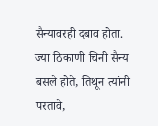सैन्यावरही दबाव होता. ज्या ठिकाणी चिनी सैन्य बसले होते, तिथून त्यांनी परतावे,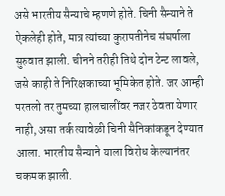असे भारतीय सैन्याचे म्हणणे होते. चिनी सैन्याने ते ऐकलेही होते, मात्र त्यांच्या कुरापतीनेच संघर्षाला सुरुवात झाली. चीनने तरीही तिथे दोन टेन्ट लावले, जसे काही ते निरिक्षकाच्या भूमिकेत होते. जर आम्ही परतलो तर तुमच्या हालचालींवर नजर ठेवता येणार नाही, असा तर्क त्यावेळी चिनी सैनिकांकडून देण्यात आला. भारतीय सैन्याने याला विरोध केल्यानंतर चकमक झाली.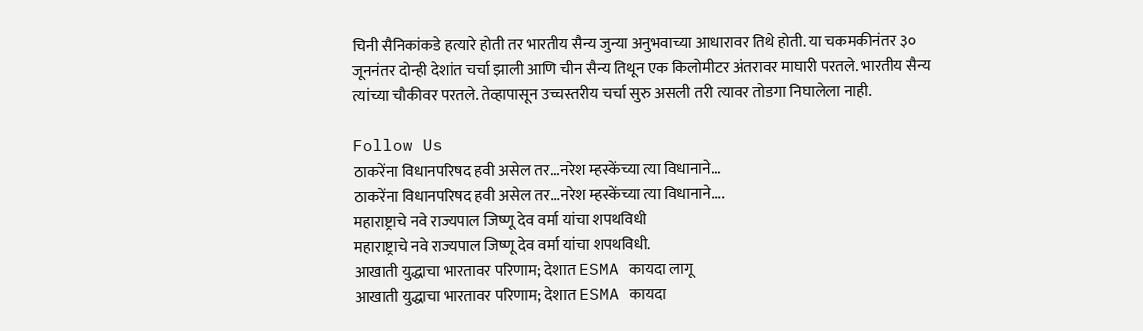चिनी सैनिकांकडे हत्यारे होती तर भारतीय सैन्य जुन्या अनुभवाच्या आधारावर तिथे होती. या चकमकीनंतर ३० जूननंतर दोन्ही देशांत चर्चा झाली आणि चीन सैन्य तिथून एक किलोमीटर अंतरावर माघारी परतले. भारतीय सैन्य त्यांच्या चौकीवर परतले. तेव्हापासून उच्चस्तरीय चर्चा सुरु असली तरी त्यावर तोडगा निघालेला नाही.

Follow Us
ठाकरेंना विधानपरिषद हवी असेल तर...नरेश म्हस्केंच्या त्या विधानाने...
ठाकरेंना विधानपरिषद हवी असेल तर...नरेश म्हस्केंच्या त्या विधानाने....
महाराष्ट्राचे नवे राज्यपाल जिष्णू देव वर्मा यांचा शपथविधी
महाराष्ट्राचे नवे राज्यपाल जिष्णू देव वर्मा यांचा शपथविधी.
आखाती युद्धाचा भारतावर परिणाम; देशात ESMA कायदा लागू
आखाती युद्धाचा भारतावर परिणाम; देशात ESMA कायदा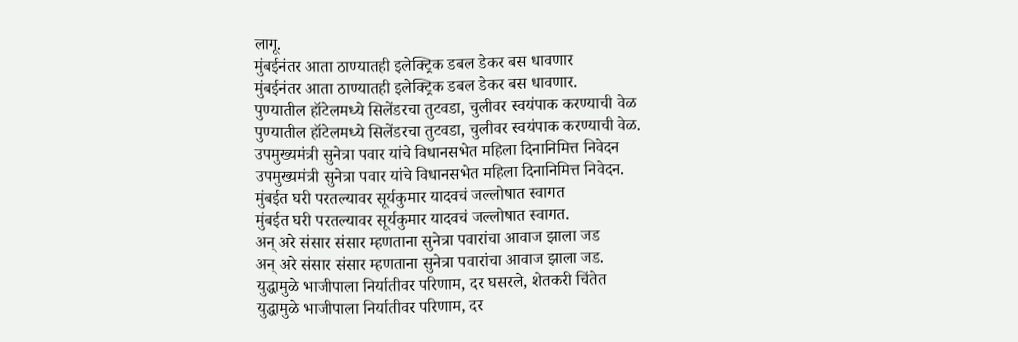लागू.
मुंबईनंतर आता ठाण्यातही इलेक्ट्रिक डबल डेकर बस धावणार
मुंबईनंतर आता ठाण्यातही इलेक्ट्रिक डबल डेकर बस धावणार.
पुण्यातील हॉटेलमध्ये सिलेंडरचा तुटवडा, चुलीवर स्वयंपाक करण्याची वेळ
पुण्यातील हॉटेलमध्ये सिलेंडरचा तुटवडा, चुलीवर स्वयंपाक करण्याची वेळ.
उपमुख्यमंत्री सुनेत्रा पवार यांचे विधानसभेत महिला दिनानिमित्त निवेदन
उपमुख्यमंत्री सुनेत्रा पवार यांचे विधानसभेत महिला दिनानिमित्त निवेदन.
मुंबईत घरी परतल्यावर सूर्यकुमार यादवचं जल्लोषात स्वागत
मुंबईत घरी परतल्यावर सूर्यकुमार यादवचं जल्लोषात स्वागत.
अन् अरे संसार संसार म्हणताना सुनेत्रा पवारांचा आवाज झाला जड
अन् अरे संसार संसार म्हणताना सुनेत्रा पवारांचा आवाज झाला जड.
युद्धामुळे भाजीपाला निर्यातीवर परिणाम, दर घसरले, शेतकरी चिंतेत
युद्धामुळे भाजीपाला निर्यातीवर परिणाम, दर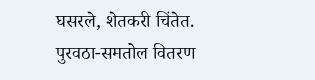घसरले, शेतकरी चिंतेत.
पुरवठा-समतोल वितरण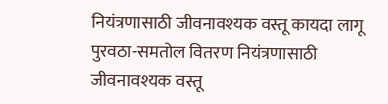नियंत्रणासाठी जीवनावश्यक वस्तू कायदा लागू
पुरवठा-समतोल वितरण नियंत्रणासाठी जीवनावश्यक वस्तू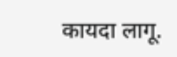कायदा लागू.